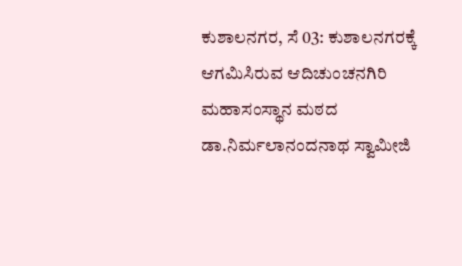ಕುಶಾಲನಗರ, ಸೆ 03: ಕುಶಾಲನಗರಕ್ಕೆ ಆಗಮಿಸಿರುವ ಆದಿಚುಂಚನಗಿರಿ ಮಹಾಸಂಸ್ಥಾನ ಮಠದ ಡಾ.ನಿರ್ಮಲಾನಂದನಾಥ ಸ್ವಾಮೀಜಿ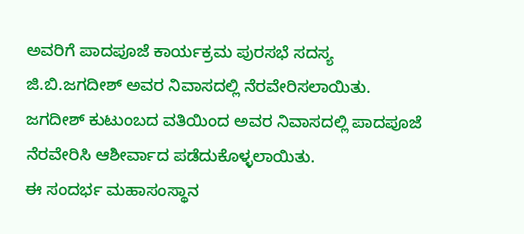ಅವರಿಗೆ ಪಾದಪೂಜೆ ಕಾರ್ಯಕ್ರಮ ಪುರಸಭೆ ಸದಸ್ಯ ಜಿ.ಬಿ.ಜಗದೀಶ್ ಅವರ ನಿವಾಸದಲ್ಲಿ ನೆರವೇರಿಸಲಾಯಿತು.
ಜಗದೀಶ್ ಕುಟುಂಬದ ವತಿಯಿಂದ ಅವರ ನಿವಾಸದಲ್ಲಿ ಪಾದಪೂಜೆ ನೆರವೇರಿಸಿ ಆಶೀರ್ವಾದ ಪಡೆದುಕೊಳ್ಳಲಾಯಿತು.
ಈ ಸಂದರ್ಭ ಮಹಾಸಂಸ್ಥಾನ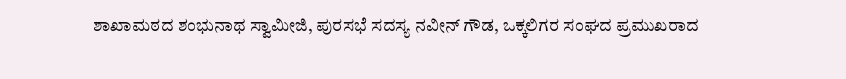ಶಾಖಾಮಠದ ಶಂಭುನಾಥ ಸ್ವಾಮೀಜಿ, ಪುರಸಭೆ ಸದಸ್ಯ ನವೀನ್ ಗೌಡ, ಒಕ್ಕಲಿಗರ ಸಂಘದ ಪ್ರಮುಖರಾದ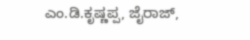ಎಂ.ಡಿ.ಕೃಷ್ಣಪ್ಪ, ಜೈರಾಜ್,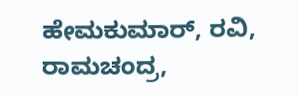ಹೇಮಕುಮಾರ್, ರವಿ, ರಾಮಚಂದ್ರ,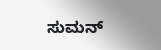ಸುಮನ್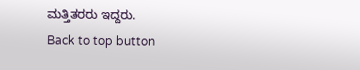ಮತ್ತಿತರರು ಇದ್ದರು.
Back to top button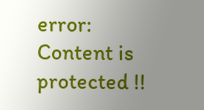error: Content is protected !!